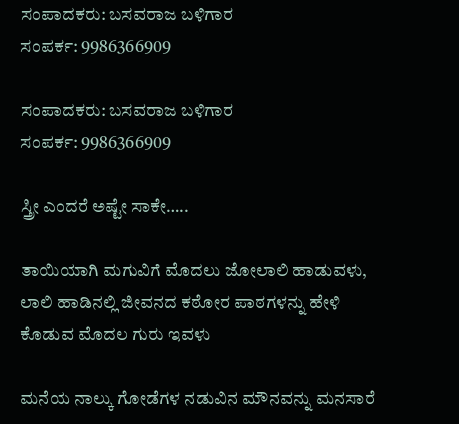ಸಂಪಾದಕರು: ಬಸವರಾಜ ಬಳಿಗಾರ
ಸಂಪರ್ಕ: 9986366909

ಸಂಪಾದಕರು: ಬಸವರಾಜ ಬಳಿಗಾರ
ಸಂಪರ್ಕ: 9986366909

ಸ್ತ್ರೀ ಎಂದರೆ ಅಷ್ಟೇ ಸಾಕೇ…..

ತಾಯಿಯಾಗಿ ಮಗುವಿಗೆ ಮೊದಲು ಜೋಲಾಲಿ ಹಾಡುವಳು, ಲಾಲಿ ಹಾಡಿನಲ್ಲಿ ಜೀವನದ ಕಠೋರ ಪಾಠಗಳನ್ನು ಹೇಳಿ ಕೊಡುವ ಮೊದಲ ಗುರು ಇವಳು

ಮನೆಯ ನಾಲ್ಕು ಗೋಡೆಗಳ ನಡುವಿನ ಮೌನವನ್ನು ಮನಸಾರೆ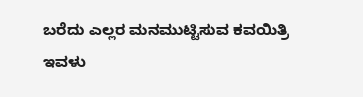ಬರೆದು ಎಲ್ಲರ ಮನಮುಟ್ಟಿಸುವ ಕವಯಿತ್ರಿ ಇವಳು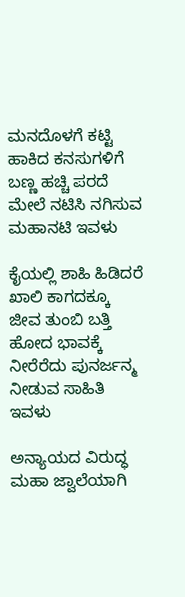ಮನದೊಳಗೆ ಕಟ್ಟಿ ಹಾಕಿದ ಕನಸುಗಳಿಗೆ ಬಣ್ಣ ಹಚ್ಚಿ ಪರದೆ ಮೇಲೆ ನಟಿಸಿ ನಗಿಸುವ ಮಹಾನಟಿ ಇವಳು

ಕೈಯಲ್ಲಿ ಶಾಹಿ ಹಿಡಿದರೆ ಖಾಲಿ ಕಾಗದಕ್ಕೂ ಜೀವ ತುಂಬಿ ಬತ್ತಿ ಹೋದ ಭಾವಕ್ಕೆ ನೀರೆರೆದು ಪುನರ್ಜನ್ಮ ನೀಡುವ ಸಾಹಿತಿ ಇವಳು

ಅನ್ಯಾಯದ ವಿರುದ್ಧ ಮಹಾ ಜ್ವಾಲೆಯಾಗಿ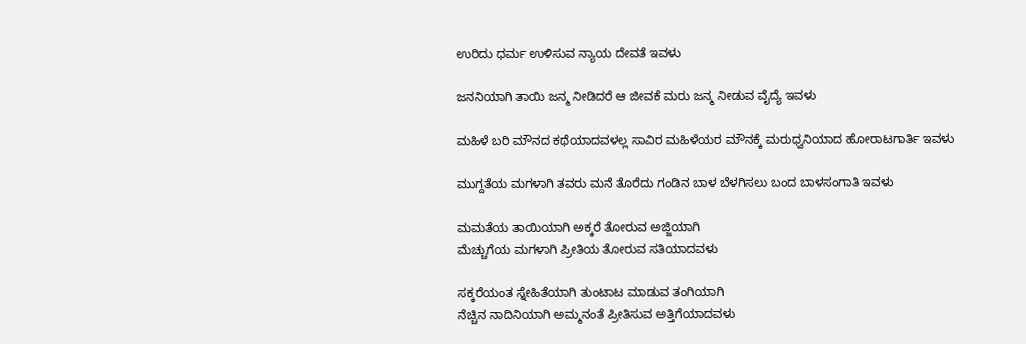ಉರಿದು ಧರ್ಮ ಉಳಿಸುವ ನ್ಯಾಯ ದೇವತೆ ಇವಳು

ಜನನಿಯಾಗಿ ತಾಯಿ ಜನ್ಮ ನೀಡಿದರೆ ಆ ಜೀವಕೆ ಮರು ಜನ್ಮ ನೀಡುವ ವೈದ್ಯೆ ಇವಳು

ಮಹಿಳೆ ಬರಿ ಮೌನದ ಕಥೆಯಾದವಳಲ್ಲ ಸಾವಿರ ಮಹಿಳೆಯರ ಮೌನಕ್ಕೆ ಮರುಧ್ವನಿಯಾದ ಹೋರಾಟಗಾರ್ತಿ ಇವಳು

ಮುಗ್ದತೆಯ ಮಗಳಾಗಿ ತವರು ಮನೆ ತೊರೆದು ಗಂಡಿನ ಬಾಳ ಬೆಳಗಿಸಲು ಬಂದ ಬಾಳಸಂಗಾತಿ ಇವಳು

ಮಮತೆಯ ತಾಯಿಯಾಗಿ ಅಕ್ಕರೆ ತೋರುವ ಅಜ್ಜಿಯಾಗಿ
ಮೆಚ್ಚುಗೆಯ ಮಗಳಾಗಿ ಪ್ರೀತಿಯ ತೋರುವ ಸತಿಯಾದವಳು

ಸಕ್ಕರೆಯಂತ ಸ್ನೇಹಿತೆಯಾಗಿ ತುಂಟಾಟ ಮಾಡುವ ತಂಗಿಯಾಗಿ
ನೆಚ್ಚಿನ ನಾದಿನಿಯಾಗಿ ಅಮ್ಮನಂತೆ ಪ್ರೀತಿಸುವ ಅತ್ತಿಗೆಯಾದವಳು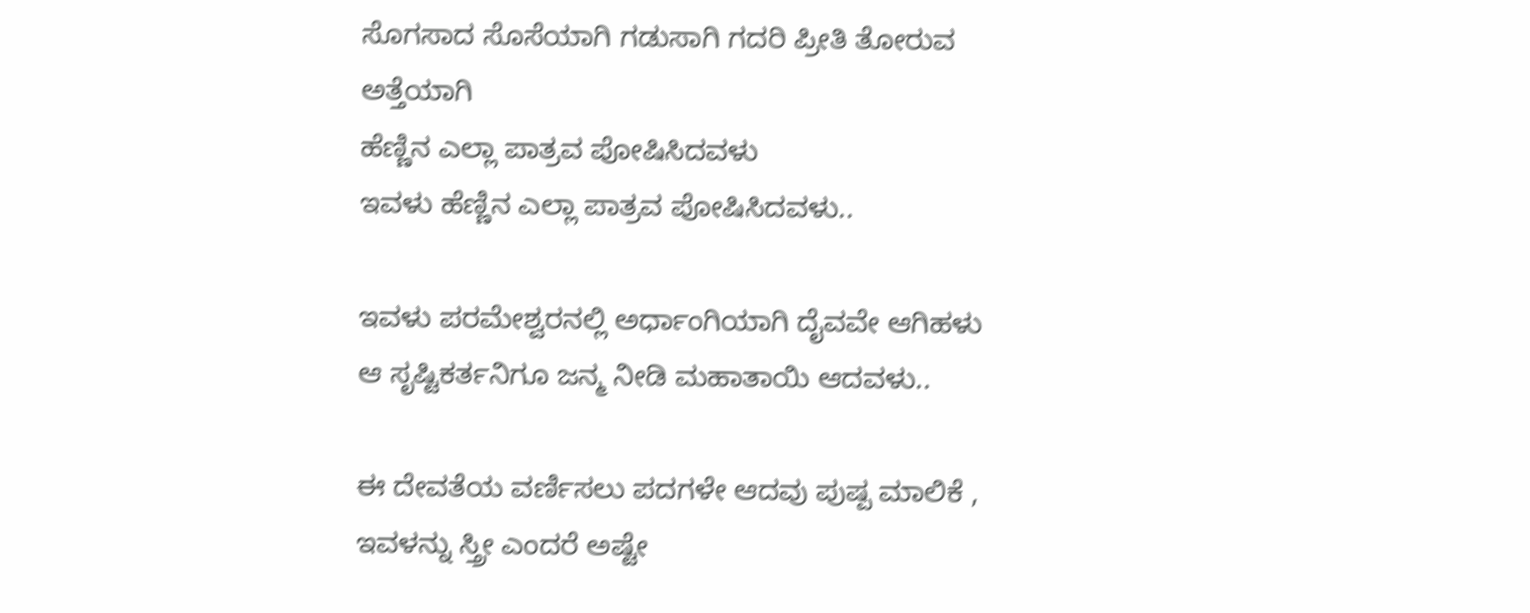ಸೊಗಸಾದ ಸೊಸೆಯಾಗಿ ಗಡುಸಾಗಿ ಗದರಿ ಪ್ರೀತಿ ತೋರುವ ಅತ್ತೆಯಾಗಿ
ಹೆಣ್ಣಿನ ಎಲ್ಲಾ ಪಾತ್ರವ ಪೋಷಿಸಿದವಳು
ಇವಳು ಹೆಣ್ಣಿನ ಎಲ್ಲಾ ಪಾತ್ರವ ಪೋಷಿಸಿದವಳು..

ಇವಳು ಪರಮೇಶ್ವರನಲ್ಲಿ ಅರ್ಧಾಂಗಿಯಾಗಿ ದೈವವೇ ಆಗಿಹಳು
ಆ ಸೃಷ್ಟಿಕರ್ತನಿಗೂ ಜನ್ಮ ನೀಡಿ ಮಹಾತಾಯಿ ಆದವಳು..

ಈ ದೇವತೆಯ ವರ್ಣಿಸಲು ಪದಗಳೇ ಆದವು ಪುಷ್ಪ ಮಾಲಿಕೆ , ಇವಳನ್ನು ಸ್ತ್ರೀ ಎಂದರೆ ಅಷ್ಟೇ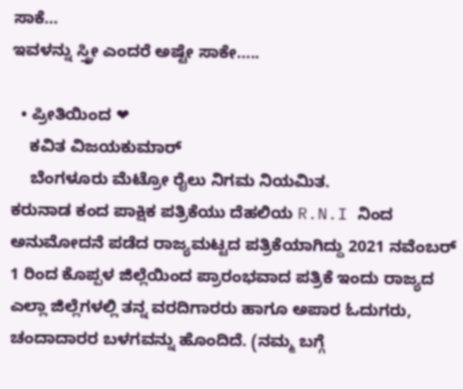ಸಾಕೆ…
ಇವಳನ್ನು ಸ್ತ್ರೀ ಎಂದರೆ ಅಷ್ಟೇ ಸಾಕೇ…..

  • ಪ್ರೀತಿಯಿಂದ ❤
    ಕವಿತ ವಿಜಯಕುಮಾರ್
    ಬೆಂಗಳೂರು ಮೆಟ್ರೋ ರೈಲು ನಿಗಮ ನಿಯಮಿತ.
ಕರುನಾಡ ಕಂದ ಪಾಕ್ಷಿಕ ಪತ್ರಿಕೆಯು ದೆಹಲಿಯ R.N.I ನಿಂದ ಅನುಮೋದನೆ ಪಡೆದ ರಾಜ್ಯಮಟ್ಟದ ಪತ್ರಿಕೆಯಾಗಿದ್ದು 2021 ನವೆಂಬರ್ 1 ರಿಂದ ಕೊಪ್ಪಳ ಜಿಲ್ಲೆಯಿಂದ ಪ್ರಾರಂಭವಾದ ಪತ್ರಿಕೆ ಇಂದು ರಾಜ್ಯದ ಎಲ್ಲಾ ಜಿಲ್ಲೆಗಳಲ್ಲಿ ತನ್ನ ವರದಿಗಾರರು ಹಾಗೂ ಅಪಾರ ಓದುಗರು, ಚಂದಾದಾರರ ಬಳಗವನ್ನು ಹೊಂದಿದೆ. (ನಮ್ಮ ಬಗ್ಗೆ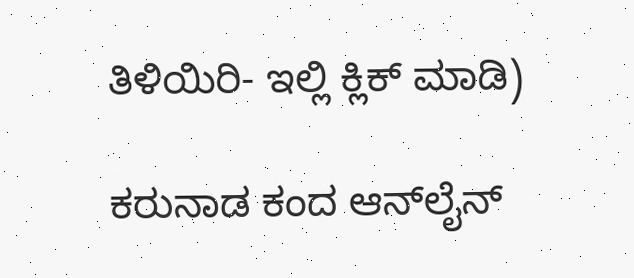ತಿಳಿಯಿರಿ- ಇಲ್ಲಿ ಕ್ಲಿಕ್‌ ಮಾಡಿ)

ಕರುನಾಡ ಕಂದ ಆನ್‌ಲೈನ್‌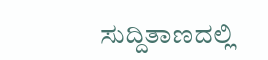ಸುದ್ದಿತಾಣದಲ್ಲಿ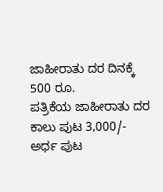ಜಾಹೀರಾತು ದರ ದಿನಕ್ಕೆ 500 ರೂ.
ಪತ್ರಿಕೆಯ ಜಾಹೀರಾತು ದರ ಕಾಲು ಪುಟ 3,000/-
ಅರ್ಧ ಪುಟ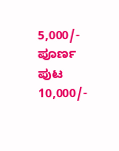5,000/-
ಪೂರ್ಣ ಪುಟ 10,000/-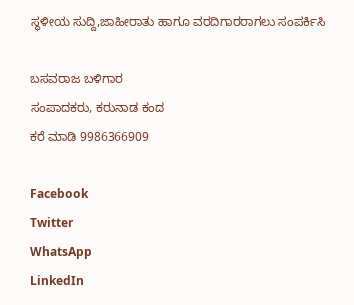ಸ್ಥಳೀಯ ಸುದ್ದಿ,ಜಾಹೀರಾತು ಹಾಗೂ ವರದಿಗಾರರಾಗಲು ಸಂಪರ್ಕಿಸಿ

ಬಸವರಾಜ ಬಳಿಗಾರ
ಸಂಪಾದಕರು, ಕರುನಾಡ ಕಂದ
ಕರೆ ಮಾಡಿ 9986366909

Facebook
Twitter
WhatsApp
LinkedIn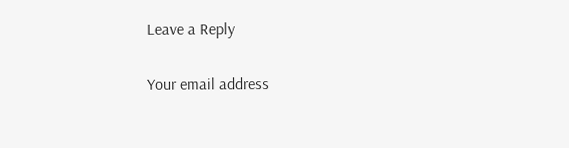Leave a Reply

Your email address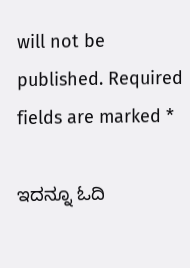will not be published. Required fields are marked *

ಇದನ್ನೂ ಓದಿ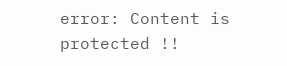error: Content is protected !!